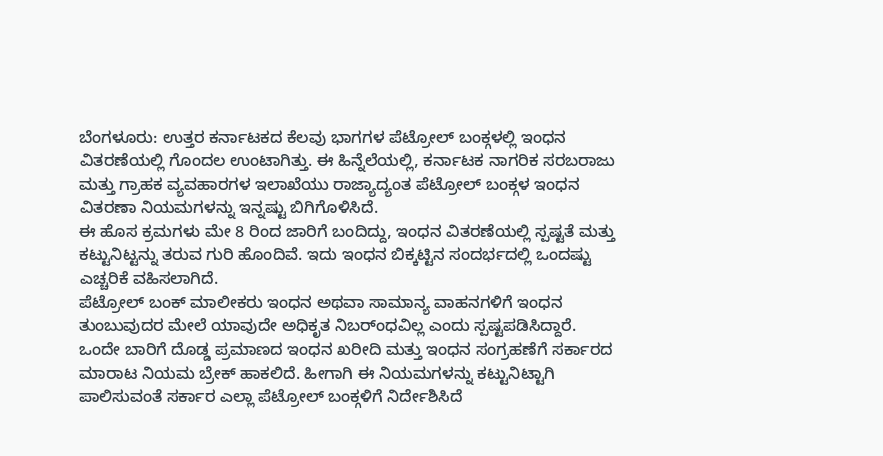ಬೆಂಗಳೂರು: ಉತ್ತರ ಕರ್ನಾಟಕದ ಕೆಲವು ಭಾಗಗಳ ಪೆಟ್ರೋಲ್ ಬಂಕ್ಗಳಲ್ಲಿ ಇಂಧನ ವಿತರಣೆಯಲ್ಲಿ ಗೊಂದಲ ಉಂಟಾಗಿತ್ತು. ಈ ಹಿನ್ನೆಲೆಯಲ್ಲಿ, ಕರ್ನಾಟಕ ನಾಗರಿಕ ಸರಬರಾಜು ಮತ್ತು ಗ್ರಾಹಕ ವ್ಯವಹಾರಗಳ ಇಲಾಖೆಯು ರಾಜ್ಯಾದ್ಯಂತ ಪೆಟ್ರೋಲ್ ಬಂಕ್ಗಳ ಇಂಧನ ವಿತರಣಾ ನಿಯಮಗಳನ್ನು ಇನ್ನಷ್ಟು ಬಿಗಿಗೊಳಿಸಿದೆ.
ಈ ಹೊಸ ಕ್ರಮಗಳು ಮೇ 8 ರಿಂದ ಜಾರಿಗೆ ಬಂದಿದ್ದು, ಇಂಧನ ವಿತರಣೆಯಲ್ಲಿ ಸ್ಪಷ್ಟತೆ ಮತ್ತು ಕಟ್ಟುನಿಟ್ಟನ್ನು ತರುವ ಗುರಿ ಹೊಂದಿವೆ. ಇದು ಇಂಧನ ಬಿಕ್ಕಟ್ಟಿನ ಸಂದರ್ಭದಲ್ಲಿ ಒಂದಷ್ಟು ಎಚ್ಚರಿಕೆ ವಹಿಸಲಾಗಿದೆ.
ಪೆಟ್ರೋಲ್ ಬಂಕ್ ಮಾಲೀಕರು ಇಂಧನ ಅಥವಾ ಸಾಮಾನ್ಯ ವಾಹನಗಳಿಗೆ ಇಂಧನ ತುಂಬುವುದರ ಮೇಲೆ ಯಾವುದೇ ಅಧಿಕೃತ ನಿಬರ್ಂಧವಿಲ್ಲ ಎಂದು ಸ್ಪಷ್ಟಪಡಿಸಿದ್ದಾರೆ. ಒಂದೇ ಬಾರಿಗೆ ದೊಡ್ಡ ಪ್ರಮಾಣದ ಇಂಧನ ಖರೀದಿ ಮತ್ತು ಇಂಧನ ಸಂಗ್ರಹಣೆಗೆ ಸರ್ಕಾರದ ಮಾರಾಟ ನಿಯಮ ಬ್ರೇಕ್ ಹಾಕಲಿದೆ. ಹೀಗಾಗಿ ಈ ನಿಯಮಗಳನ್ನು ಕಟ್ಟುನಿಟ್ಟಾಗಿ ಪಾಲಿಸುವಂತೆ ಸರ್ಕಾರ ಎಲ್ಲಾ ಪೆಟ್ರೋಲ್ ಬಂಕ್ಗಳಿಗೆ ನಿರ್ದೇಶಿಸಿದೆ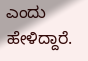ಎಂದು ಹೇಳಿದ್ದಾರೆ.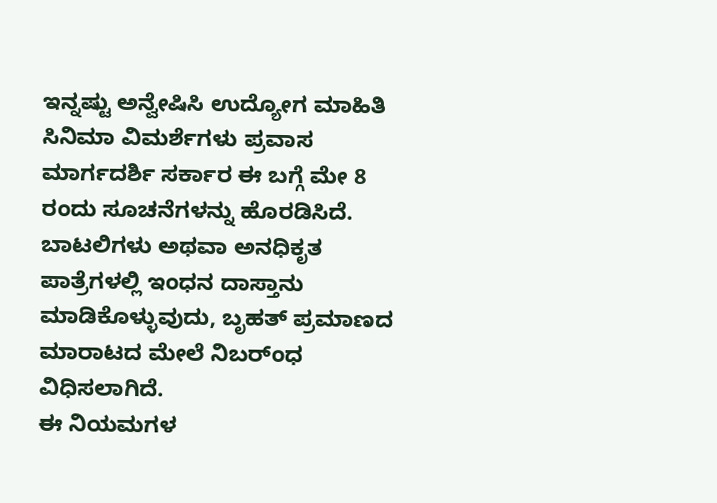ಇನ್ನಷ್ಟು ಅನ್ವೇಷಿಸಿ ಉದ್ಯೋಗ ಮಾಹಿತಿ ಸಿನಿಮಾ ವಿಮರ್ಶೆಗಳು ಪ್ರವಾಸ ಮಾರ್ಗದರ್ಶಿ ಸರ್ಕಾರ ಈ ಬಗ್ಗೆ ಮೇ 8 ರಂದು ಸೂಚನೆಗಳನ್ನು ಹೊರಡಿಸಿದೆ.
ಬಾಟಲಿಗಳು ಅಥವಾ ಅನಧಿಕೃತ ಪಾತ್ರೆಗಳಲ್ಲಿ ಇಂಧನ ದಾಸ್ತಾನು ಮಾಡಿಕೊಳ್ಳುವುದು, ಬೃಹತ್ ಪ್ರಮಾಣದ ಮಾರಾಟದ ಮೇಲೆ ನಿಬರ್ಂಧ ವಿಧಿಸಲಾಗಿದೆ.
ಈ ನಿಯಮಗಳ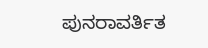ಪುನರಾವರ್ತಿತ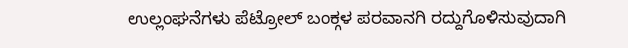ಉಲ್ಲಂಘನೆಗಳು ಪೆಟ್ರೋಲ್ ಬಂಕ್ಗಳ ಪರವಾನಗಿ ರದ್ದುಗೊಳಿಸುವುದಾಗಿ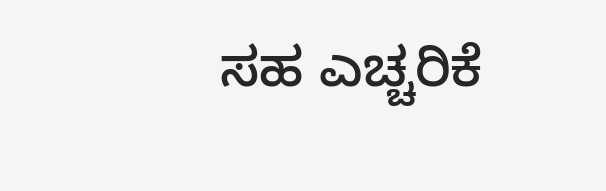ಸಹ ಎಚ್ಚರಿಕೆ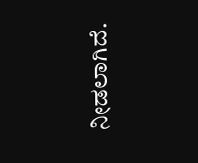ನೀಡಲಾಗಿದೆ.